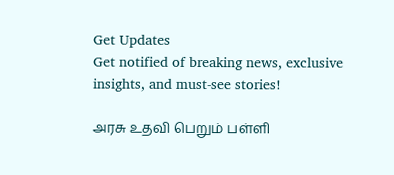Get Updates
Get notified of breaking news, exclusive insights, and must-see stories!

அரசு உதவி பெறும் பள்ளி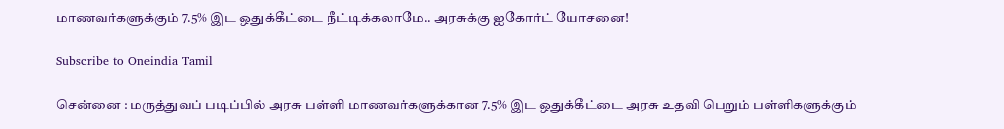மாணவர்களுக்கும் 7.5% இட ஒதுக்கீட்டை நீட்டிக்கலாமே.. அரசுக்கு ஐகோர்ட் யோசனை!

Subscribe to Oneindia Tamil

சென்னை : மருத்துவப் படிப்பில் அரசு பள்ளி மாணவர்களுக்கான 7.5% இட ஒதுக்கீட்டை அரசு உதவி பெறும் பள்ளிகளுக்கும்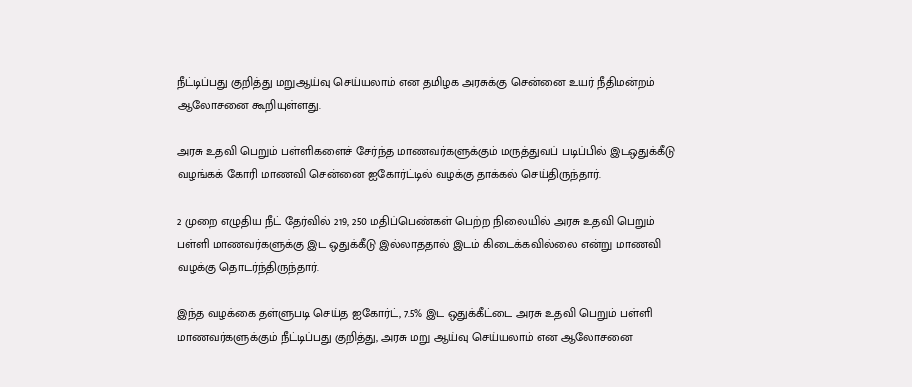நீட்டிப்பது குறித்து மறுஆய்வு செய்யலாம் என தமிழக அரசுக்கு சென்னை உயர் நீதிமன்றம் ஆலோசனை கூறியுள்ளது.

அரசு உதவி பெறும் பள்ளிகளைச் சேர்ந்த மாணவர்களுக்கும் மருத்துவப் படிப்பில் இடஒதுக்கீடு வழங்கக் கோரி மாணவி சென்னை ஐகோர்ட்டில் வழக்கு தாக்கல் செய்திருந்தார்.

2 முறை எழுதிய நீட் தேர்வில் 219, 250 மதிப்பெண்கள் பெற்ற நிலையில் அரசு உதவி பெறும் பள்ளி மாணவர்களுக்கு இட ஒதுக்கீடு இல்லாததால் இடம் கிடைக்கவில்லை என்று மாணவி வழக்கு தொடர்ந்திருந்தார்.

இந்த வழக்கை தள்ளுபடி செய்த ஐகோர்ட், 7.5% இட ஒதுக்கீட்டை அரசு உதவி பெறும் பள்ளி மாணவர்களுக்கும் நீட்டிப்பது குறித்து, அரசு மறு ஆய்வு செய்யலாம் என ஆலோசனை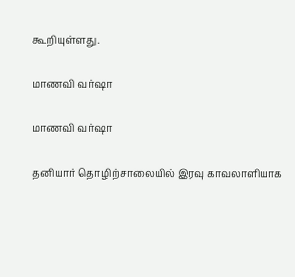கூறியுள்ளது.

மாணவி வர்ஷா

மாணவி வர்ஷா

தனியார் தொழிற்சாலையில் இரவு காவலாளியாக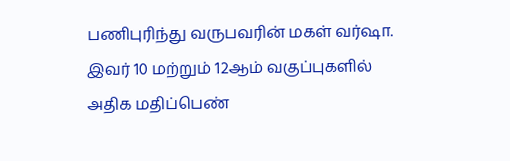பணிபுரிந்து வருபவரின் மகள் வர்ஷா. இவர் 10 மற்றும் 12ஆம் வகுப்புகளில் அதிக மதிப்பெண்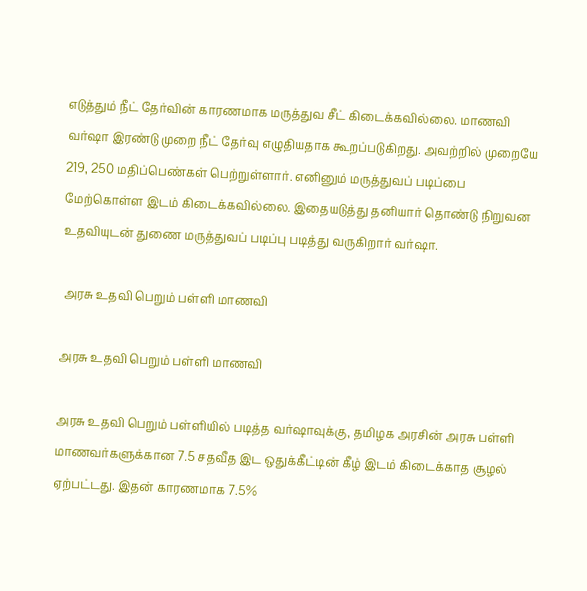எடுத்தும் நீட் தேர்வின் காரணமாக மருத்துவ சீட் கிடைக்கவில்லை. மாணவி வர்ஷா இரண்டு முறை நீட் தேர்வு எழுதியதாக கூறப்படுகிறது. அவற்றில் முறையே 219, 250 மதிப்பெண்கள் பெற்றுள்ளார். எனினும் மருத்துவப் படிப்பை மேற்கொள்ள இடம் கிடைக்கவில்லை. இதையடுத்து தனியார் தொண்டு நிறுவன உதவியுடன் துணை மருத்துவப் படிப்பு படித்து வருகிறார் வர்ஷா.

 அரசு உதவி பெறும் பள்ளி மாணவி

அரசு உதவி பெறும் பள்ளி மாணவி

அரசு உதவி பெறும் பள்ளியில் படித்த வர்ஷாவுக்கு, தமிழக அரசின் அரசு பள்ளி மாணவர்களுக்கான 7.5 சதவீத இட ஒதுக்கீட்டின் கீழ் இடம் கிடைக்காத சூழல் ஏற்பட்டது. இதன் காரணமாக 7.5%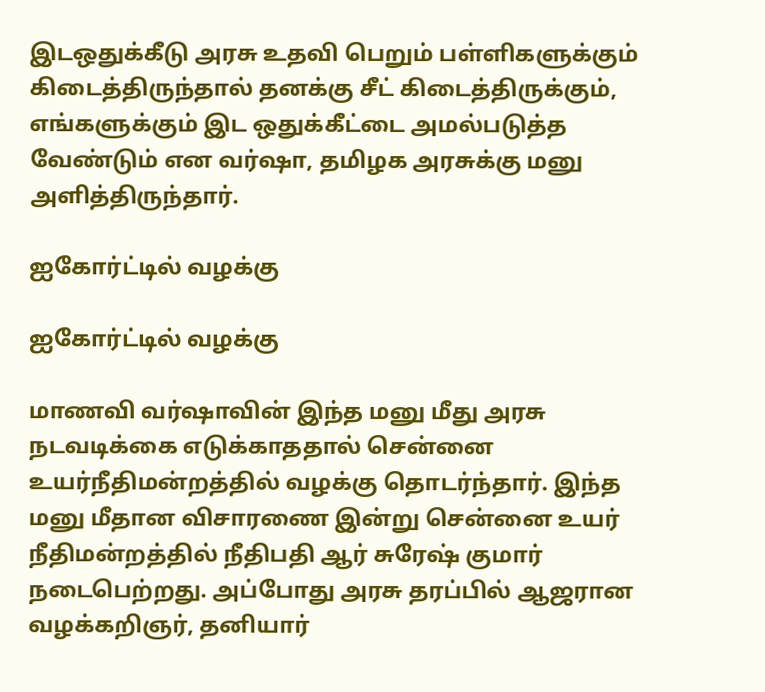இடஒதுக்கீடு அரசு உதவி பெறும் பள்ளிகளுக்கும் கிடைத்திருந்தால் தனக்கு சீட் கிடைத்திருக்கும், எங்களுக்கும் இட ஒதுக்கீட்டை அமல்படுத்த வேண்டும் என வர்ஷா, தமிழக அரசுக்கு மனு அளித்திருந்தார்.

ஐகோர்ட்டில் வழக்கு

ஐகோர்ட்டில் வழக்கு

மாணவி வர்ஷாவின் இந்த மனு மீது அரசு நடவடிக்கை எடுக்காததால் சென்னை உயர்நீதிமன்றத்தில் வழக்கு தொடர்ந்தார். இந்த மனு மீதான விசாரணை இன்று சென்னை உயர் நீதிமன்றத்தில் நீதிபதி ஆர் சுரேஷ் குமார் நடைபெற்றது. அப்போது அரசு தரப்பில் ஆஜரான வழக்கறிஞர், தனியார்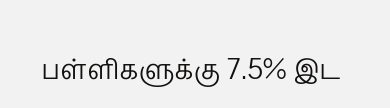பள்ளிகளுக்கு 7.5% இட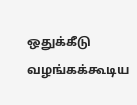ஒதுக்கீடு வழங்கக்கூடிய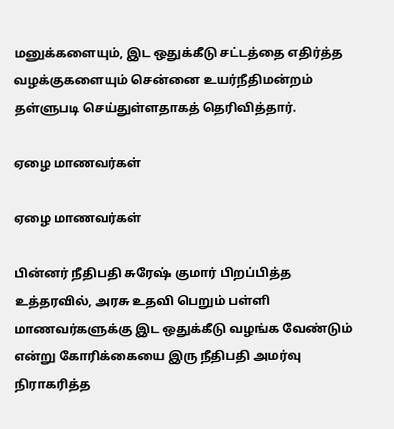மனுக்களையும், இட ஒதுக்கீடு சட்டத்தை எதிர்த்த வழக்குகளையும் சென்னை உயர்நீதிமன்றம் தள்ளுபடி செய்துள்ளதாகத் தெரிவித்தார்.

ஏழை மாணவர்கள்

ஏழை மாணவர்கள்

பின்னர் நீதிபதி சுரேஷ் குமார் பிறப்பித்த உத்தரவில், அரசு உதவி பெறும் பள்ளி மாணவர்களுக்கு இட ஒதுக்கீடு வழங்க வேண்டும் என்று கோரிக்கையை இரு நீதிபதி அமர்வு நிராகரித்த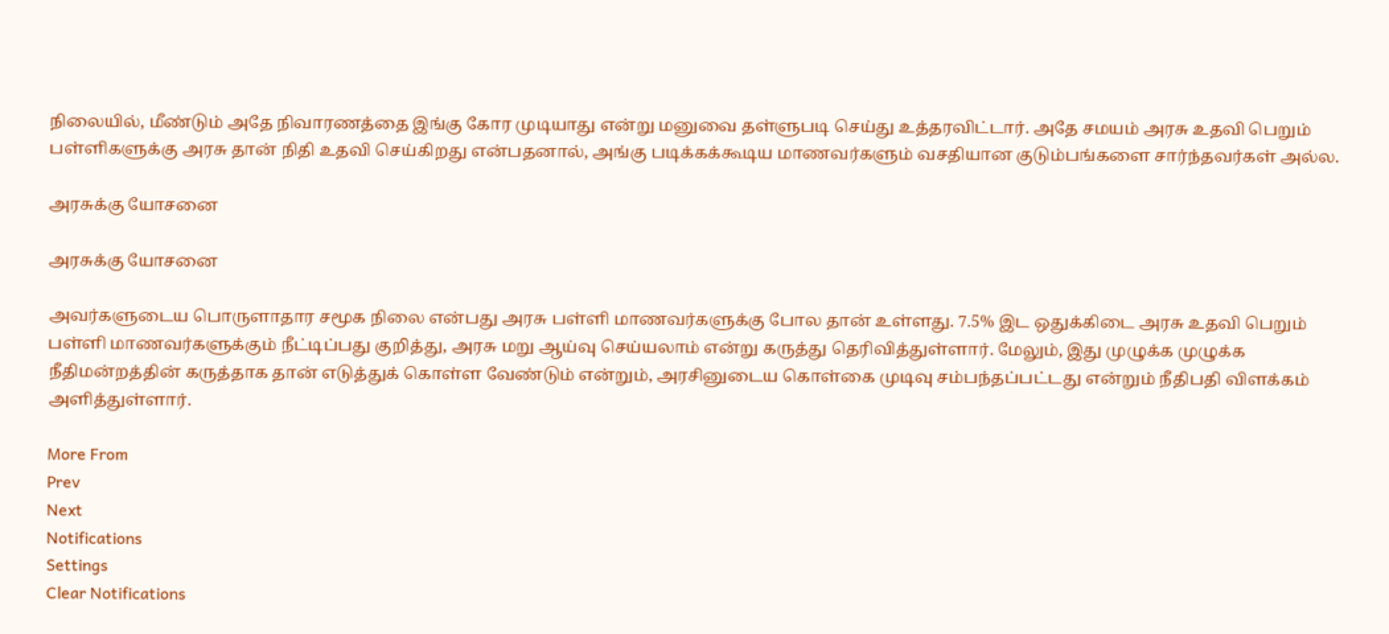நிலையில், மீண்டும் அதே நிவாரணத்தை இங்கு கோர முடியாது என்று மனுவை தள்ளுபடி செய்து உத்தரவிட்டார். அதே சமயம் அரசு உதவி பெறும் பள்ளிகளுக்கு அரசு தான் நிதி உதவி செய்கிறது என்பதனால், அங்கு படிக்கக்கூடிய மாணவர்களும் வசதியான குடும்பங்களை சார்ந்தவர்கள் அல்ல.

அரசுக்கு யோசனை

அரசுக்கு யோசனை

அவர்களுடைய பொருளாதார சமூக நிலை என்பது அரசு பள்ளி மாணவர்களுக்கு போல தான் உள்ளது. 7.5% இட ஒதுக்கிடை அரசு உதவி பெறும் பள்ளி மாணவர்களுக்கும் நீட்டிப்பது குறித்து, அரசு மறு ஆய்வு செய்யலாம் என்று கருத்து தெரிவித்துள்ளார். மேலும், இது முழுக்க முழுக்க நீதிமன்றத்தின் கருத்தாக தான் எடுத்துக் கொள்ள வேண்டும் என்றும், அரசினுடைய கொள்கை முடிவு சம்பந்தப்பட்டது என்றும் நீதிபதி விளக்கம் அளித்துள்ளார்.

More From
Prev
Next
Notifications
Settings
Clear Notifications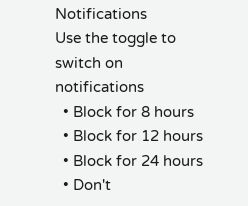Notifications
Use the toggle to switch on notifications
  • Block for 8 hours
  • Block for 12 hours
  • Block for 24 hours
  • Don't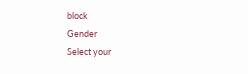block
Gender
Select your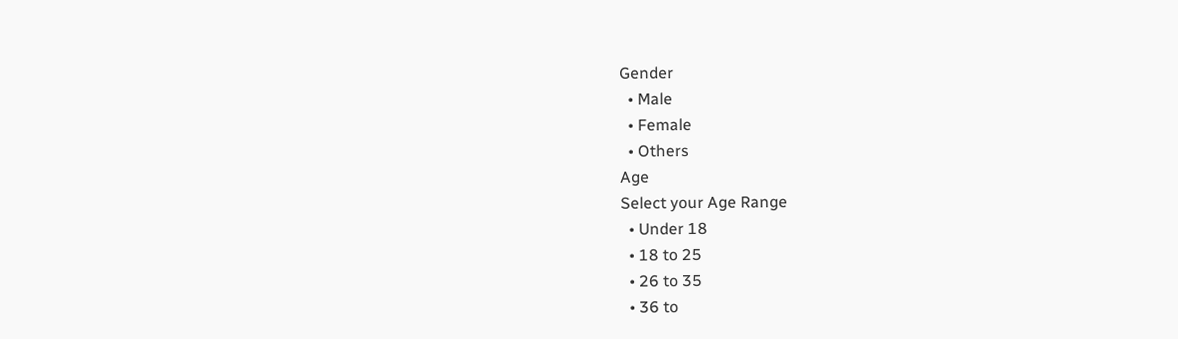Gender
  • Male
  • Female
  • Others
Age
Select your Age Range
  • Under 18
  • 18 to 25
  • 26 to 35
  • 36 to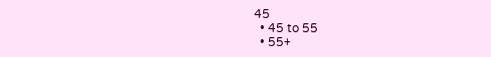45
  • 45 to 55
  • 55+